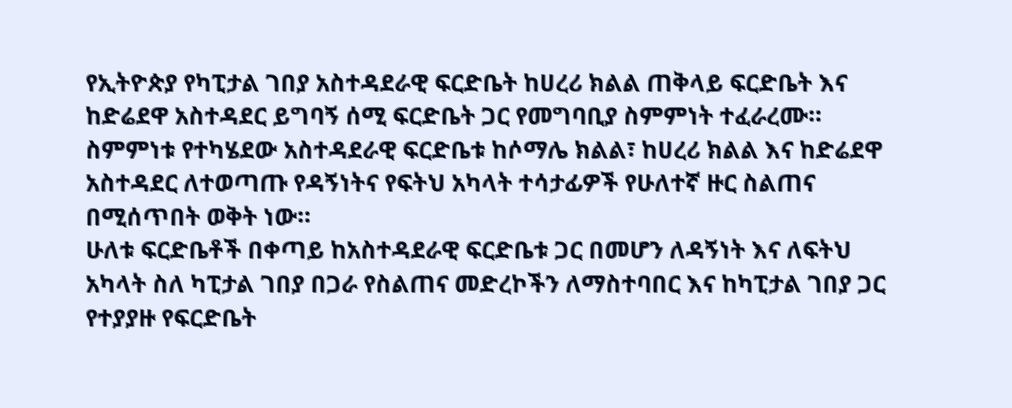የኢትዮጵያ የካፒታል ገበያ አስተዳደራዊ ፍርድቤት ከሀረሪ ክልል ጠቅላይ ፍርድቤት እና ከድሬደዋ አስተዳደር ይግባኝ ሰሚ ፍርድቤት ጋር የመግባቢያ ስምምነት ተፈራረሙ።
ስምምነቱ የተካሄደው አስተዳደራዊ ፍርድቤቱ ከሶማሌ ክልል፣ ከሀረሪ ክልል እና ከድሬደዋ አስተዳደር ለተወጣጡ የዳኝነትና የፍትህ አካላት ተሳታፊዎች የሁለተኛ ዙር ስልጠና በሚሰጥበት ወቅት ነው።
ሁለቱ ፍርድቤቶች በቀጣይ ከአስተዳደራዊ ፍርድቤቱ ጋር በመሆን ለዳኝነት እና ለፍትህ አካላት ስለ ካፒታል ገበያ በጋራ የስልጠና መድረኮችን ለማስተባበር እና ከካፒታል ገበያ ጋር የተያያዙ የፍርድቤት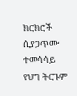ክርክሮች ሲያጋጥሙ ተመሳሳይ የህግ ትርጉም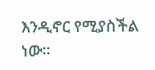እንዲኖር የሚያስችል ነው።